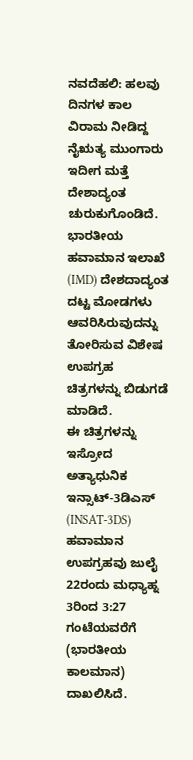ನವದೆಹಲಿ: ಹಲವು ದಿನಗಳ ಕಾಲ ವಿರಾಮ ನೀಡಿದ್ದ ನೈಋತ್ಯ ಮುಂಗಾರು ಇದೀಗ ಮತ್ತೆ ದೇಶಾದ್ಯಂತ ಚುರುಕುಗೊಂಡಿದೆ. ಭಾರತೀಯ ಹವಾಮಾನ ಇಲಾಖೆ (IMD) ದೇಶದಾದ್ಯಂತ ದಟ್ಟ ಮೋಡಗಳು ಆವರಿಸಿರುವುದನ್ನು ತೋರಿಸುವ ವಿಶೇಷ ಉಪಗ್ರಹ ಚಿತ್ರಗಳನ್ನು ಬಿಡುಗಡೆ ಮಾಡಿದೆ.
ಈ ಚಿತ್ರಗಳನ್ನು ಇಸ್ರೋದ ಅತ್ಯಾಧುನಿಕ ಇನ್ಸಾಟ್-3ಡಿಎಸ್ (INSAT-3DS) ಹವಾಮಾನ ಉಪಗ್ರಹವು ಜುಲೈ 22ರಂದು ಮಧ್ಯಾಹ್ನ 3ರಿಂದ 3:27 ಗಂಟೆಯವರೆಗೆ (ಭಾರತೀಯ ಕಾಲಮಾನ) ದಾಖಲಿಸಿದೆ.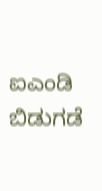ಐಎಂಡಿ ಬಿಡುಗಡೆ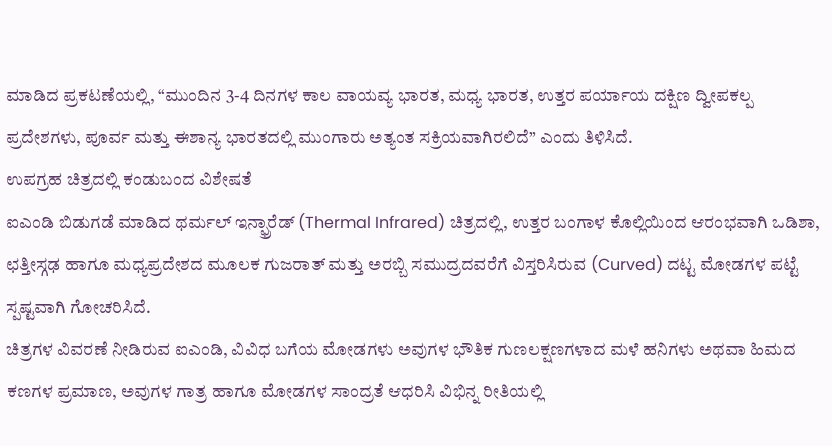ಮಾಡಿದ ಪ್ರಕಟಣೆಯಲ್ಲಿ, “ಮುಂದಿನ 3-4 ದಿನಗಳ ಕಾಲ ವಾಯವ್ಯ ಭಾರತ, ಮಧ್ಯ ಭಾರತ, ಉತ್ತರ ಪರ್ಯಾಯ ದಕ್ಷಿಣ ದ್ವೀಪಕಲ್ಪ ಪ್ರದೇಶಗಳು, ಪೂರ್ವ ಮತ್ತು ಈಶಾನ್ಯ ಭಾರತದಲ್ಲಿ ಮುಂಗಾರು ಅತ್ಯಂತ ಸಕ್ರಿಯವಾಗಿರಲಿದೆ” ಎಂದು ತಿಳಿಸಿದೆ.
ಉಪಗ್ರಹ ಚಿತ್ರದಲ್ಲಿ ಕಂಡುಬಂದ ವಿಶೇಷತೆ
ಐಎಂಡಿ ಬಿಡುಗಡೆ ಮಾಡಿದ ಥರ್ಮಲ್ ಇನ್ಫ್ರಾರೆಡ್ (Thermal Infrared) ಚಿತ್ರದಲ್ಲಿ, ಉತ್ತರ ಬಂಗಾಳ ಕೊಲ್ಲಿಯಿಂದ ಆರಂಭವಾಗಿ ಒಡಿಶಾ, ಛತ್ತೀಸ್ಗಢ ಹಾಗೂ ಮಧ್ಯಪ್ರದೇಶದ ಮೂಲಕ ಗುಜರಾತ್ ಮತ್ತು ಅರಬ್ಬಿ ಸಮುದ್ರದವರೆಗೆ ವಿಸ್ತರಿಸಿರುವ (Curved) ದಟ್ಟ ಮೋಡಗಳ ಪಟ್ಟೆ ಸ್ಪಷ್ಟವಾಗಿ ಗೋಚರಿಸಿದೆ.
ಚಿತ್ರಗಳ ವಿವರಣೆ ನೀಡಿರುವ ಐಎಂಡಿ, ವಿವಿಧ ಬಗೆಯ ಮೋಡಗಳು ಅವುಗಳ ಭೌತಿಕ ಗುಣಲಕ್ಷಣಗಳಾದ ಮಳೆ ಹನಿಗಳು ಅಥವಾ ಹಿಮದ ಕಣಗಳ ಪ್ರಮಾಣ, ಅವುಗಳ ಗಾತ್ರ ಹಾಗೂ ಮೋಡಗಳ ಸಾಂದ್ರತೆ ಆಧರಿಸಿ ವಿಭಿನ್ನ ರೀತಿಯಲ್ಲಿ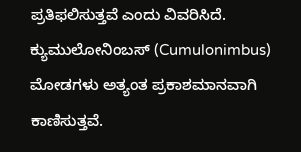ಪ್ರತಿಫಲಿಸುತ್ತವೆ ಎಂದು ವಿವರಿಸಿದೆ.
ಕ್ಯುಮುಲೋನಿಂಬಸ್ (Cumulonimbus) ಮೋಡಗಳು ಅತ್ಯಂತ ಪ್ರಕಾಶಮಾನವಾಗಿ ಕಾಣಿಸುತ್ತವೆ.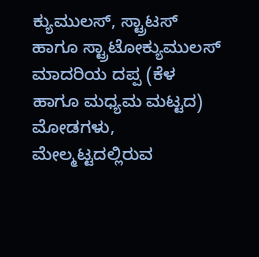ಕ್ಯುಮುಲಸ್, ಸ್ಟ್ರಾಟಸ್ ಹಾಗೂ ಸ್ಟ್ರಾಟೋಕ್ಯುಮುಲಸ್ ಮಾದರಿಯ ದಪ್ಪ (ಕೆಳ ಹಾಗೂ ಮಧ್ಯಮ ಮಟ್ಟದ) ಮೋಡಗಳು, ಮೇಲ್ಮಟ್ಟದಲ್ಲಿರುವ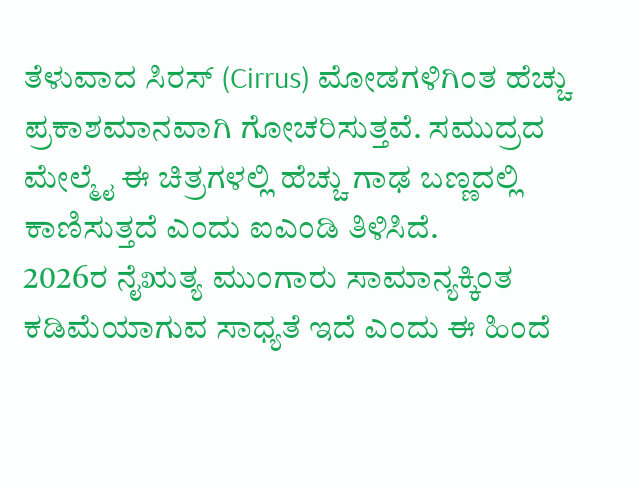ತೆಳುವಾದ ಸಿರಸ್ (Cirrus) ಮೋಡಗಳಿಗಿಂತ ಹೆಚ್ಚು ಪ್ರಕಾಶಮಾನವಾಗಿ ಗೋಚರಿಸುತ್ತವೆ. ಸಮುದ್ರದ ಮೇಲ್ಮೈ ಈ ಚಿತ್ರಗಳಲ್ಲಿ ಹೆಚ್ಚು ಗಾಢ ಬಣ್ಣದಲ್ಲಿ ಕಾಣಿಸುತ್ತದೆ ಎಂದು ಐಎಂಡಿ ತಿಳಿಸಿದೆ.
2026ರ ನೈಋತ್ಯ ಮುಂಗಾರು ಸಾಮಾನ್ಯಕ್ಕಿಂತ ಕಡಿಮೆಯಾಗುವ ಸಾಧ್ಯತೆ ಇದೆ ಎಂದು ಈ ಹಿಂದೆ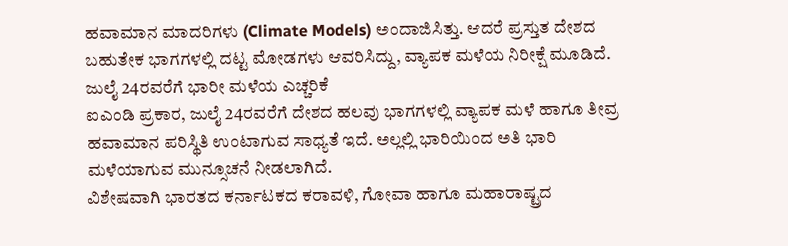ಹವಾಮಾನ ಮಾದರಿಗಳು (Climate Models) ಅಂದಾಜಿಸಿತ್ತು. ಆದರೆ ಪ್ರಸ್ತುತ ದೇಶದ ಬಹುತೇಕ ಭಾಗಗಳಲ್ಲಿ ದಟ್ಟ ಮೋಡಗಳು ಆವರಿಸಿದ್ದು, ವ್ಯಾಪಕ ಮಳೆಯ ನಿರೀಕ್ಷೆ ಮೂಡಿದೆ.
ಜುಲೈ 24ರವರೆಗೆ ಭಾರೀ ಮಳೆಯ ಎಚ್ಚರಿಕೆ
ಐಎಂಡಿ ಪ್ರಕಾರ, ಜುಲೈ 24ರವರೆಗೆ ದೇಶದ ಹಲವು ಭಾಗಗಳಲ್ಲಿ ವ್ಯಾಪಕ ಮಳೆ ಹಾಗೂ ತೀವ್ರ ಹವಾಮಾನ ಪರಿಸ್ಥಿತಿ ಉಂಟಾಗುವ ಸಾಧ್ಯತೆ ಇದೆ. ಅಲ್ಲಲ್ಲಿ ಭಾರಿಯಿಂದ ಅತಿ ಭಾರಿ ಮಳೆಯಾಗುವ ಮುನ್ಸೂಚನೆ ನೀಡಲಾಗಿದೆ.
ವಿಶೇಷವಾಗಿ ಭಾರತದ ಕರ್ನಾಟಕದ ಕರಾವಳಿ, ಗೋವಾ ಹಾಗೂ ಮಹಾರಾಷ್ಟ್ರದ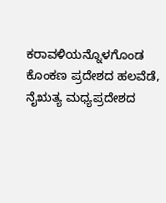ಕರಾವಳಿಯನ್ನೊಳಗೊಂಡ ಕೊಂಕಣ ಪ್ರದೇಶದ ಹಲವೆಡೆ, ನೈಋತ್ಯ ಮಧ್ಯಪ್ರದೇಶದ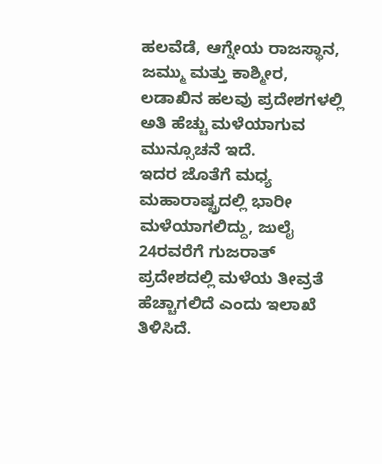ಹಲವೆಡೆ, ಆಗ್ನೇಯ ರಾಜಸ್ಥಾನ, ಜಮ್ಮು ಮತ್ತು ಕಾಶ್ಮೀರ, ಲಡಾಖಿನ ಹಲವು ಪ್ರದೇಶಗಳಲ್ಲಿ ಅತಿ ಹೆಚ್ಚು ಮಳೆಯಾಗುವ ಮುನ್ಸೂಚನೆ ಇದೆ.
ಇದರ ಜೊತೆಗೆ ಮಧ್ಯ ಮಹಾರಾಷ್ಟ್ರದಲ್ಲಿ ಭಾರೀ ಮಳೆಯಾಗಲಿದ್ದು, ಜುಲೈ 24ರವರೆಗೆ ಗುಜರಾತ್ ಪ್ರದೇಶದಲ್ಲಿ ಮಳೆಯ ತೀವ್ರತೆ ಹೆಚ್ಚಾಗಲಿದೆ ಎಂದು ಇಲಾಖೆ ತಿಳಿಸಿದೆ.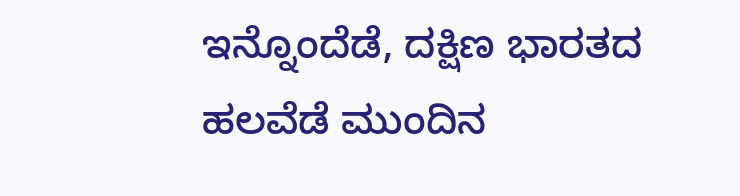ಇನ್ನೊಂದೆಡೆ, ದಕ್ಷಿಣ ಭಾರತದ ಹಲವೆಡೆ ಮುಂದಿನ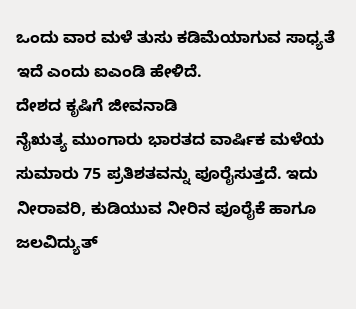ಒಂದು ವಾರ ಮಳೆ ತುಸು ಕಡಿಮೆಯಾಗುವ ಸಾಧ್ಯತೆ ಇದೆ ಎಂದು ಐಎಂಡಿ ಹೇಳಿದೆ.
ದೇಶದ ಕೃಷಿಗೆ ಜೀವನಾಡಿ
ನೈಋತ್ಯ ಮುಂಗಾರು ಭಾರತದ ವಾರ್ಷಿಕ ಮಳೆಯ ಸುಮಾರು 75 ಪ್ರತಿಶತವನ್ನು ಪೂರೈಸುತ್ತದೆ. ಇದು ನೀರಾವರಿ, ಕುಡಿಯುವ ನೀರಿನ ಪೂರೈಕೆ ಹಾಗೂ ಜಲವಿದ್ಯುತ್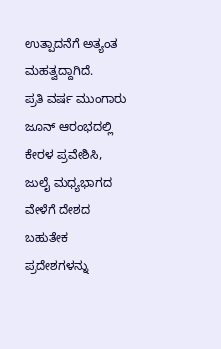ಉತ್ಪಾದನೆಗೆ ಅತ್ಯಂತ ಮಹತ್ವದ್ದಾಗಿದೆ.
ಪ್ರತಿ ವರ್ಷ ಮುಂಗಾರು ಜೂನ್ ಆರಂಭದಲ್ಲಿ ಕೇರಳ ಪ್ರವೇಶಿಸಿ, ಜುಲೈ ಮಧ್ಯಭಾಗದ ವೇಳೆಗೆ ದೇಶದ ಬಹುತೇಕ ಪ್ರದೇಶಗಳನ್ನು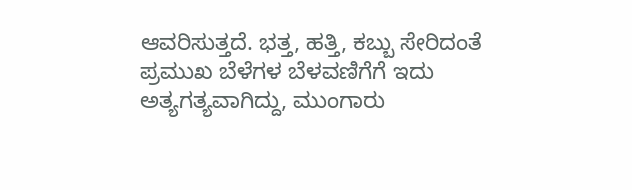ಆವರಿಸುತ್ತದೆ. ಭತ್ತ, ಹತ್ತಿ, ಕಬ್ಬು ಸೇರಿದಂತೆ ಪ್ರಮುಖ ಬೆಳೆಗಳ ಬೆಳವಣಿಗೆಗೆ ಇದು ಅತ್ಯಗತ್ಯವಾಗಿದ್ದು, ಮುಂಗಾರು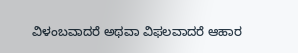ವಿಳಂಬವಾದರೆ ಅಥವಾ ವಿಫಲವಾದರೆ ಆಹಾರ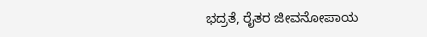ಭದ್ರತೆ, ರೈತರ ಜೀವನೋಪಾಯ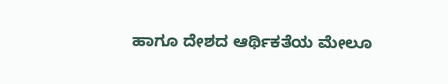ಹಾಗೂ ದೇಶದ ಆರ್ಥಿಕತೆಯ ಮೇಲೂ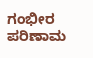ಗಂಭೀರ ಪರಿಣಾಮ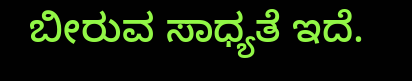ಬೀರುವ ಸಾಧ್ಯತೆ ಇದೆ.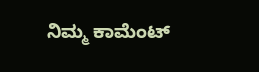ನಿಮ್ಮ ಕಾಮೆಂಟ್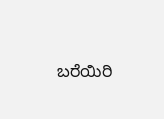ಬರೆಯಿರಿ